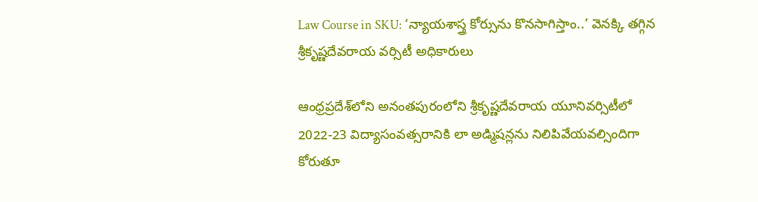Law Course in SKU: ‘న్యాయశాస్త్ర కోర్సును కొనసాగిస్తాం..’ వెనక్కి తగ్గిన శ్రీకృష్ణదేవరాయ వర్సిటీ అధికారులు

ఆంధ్రప్రదేశ్‌లోని అనంతపురంలోని శ్రీకృష్ణదేవరాయ యూనివర్సిటీలో 2022-23 విద్యాసంవత్సరానికి లా అడ్మిషన్లను నిలిపివేయవల్సిందిగా కోరుతూ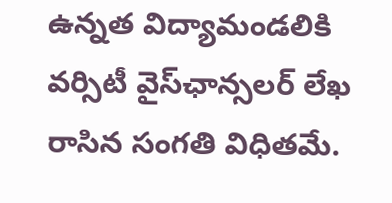ఉన్నత విద్యామండలికి వర్సిటీ వైస్‌ఛాన్సలర్‌ లేఖ రాసిన సంగతి విధితమే.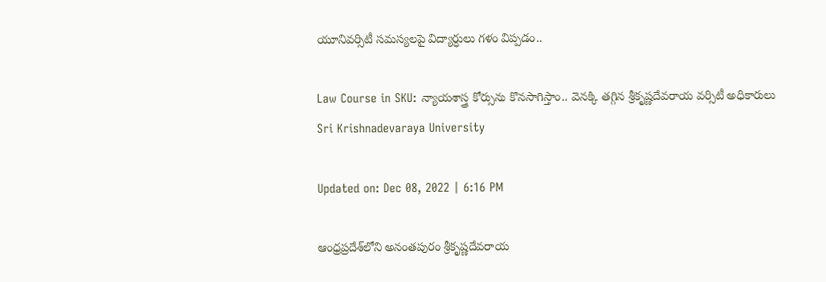యూనివర్సిటీ సమస్యలపై విద్యార్ధులు గళం విప్పడం..

Law Course in SKU: న్యాయశాస్త్ర కోర్సును కొనసాగిస్తాం.. వెనక్కి తగ్గిన శ్రీకృష్ణదేవరాయ వర్సిటీ అధికారులు
Sri Krishnadevaraya University

Updated on: Dec 08, 2022 | 6:16 PM

ఆంధ్రప్రదేశ్‌లోని అనంతపురం శ్రీకృష్ణదేవరాయ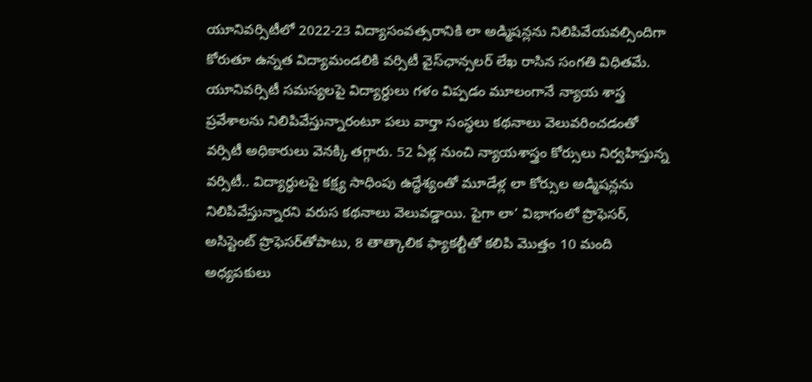యూనివర్సిటీలో 2022-23 విద్యాసంవత్సరానికి లా అడ్మిషన్లను నిలిపివేయవల్సిందిగా కోరుతూ ఉన్నత విద్యామండలికి వర్సిటీ వైస్‌ఛాన్సలర్‌ లేఖ రాసిన సంగతి విధితమే. యూనివర్సిటీ సమస్యలపై విద్యార్ధులు గళం విప్పడం మూలంగానే న్యాయ శాస్త్ర ప్రవేశాలను నిలిపివేస్తున్నారంటూ పలు వార్తా సంస్థలు కథనాలు వెలువరించడంతో వర్సిటీ అధికారులు వెనక్కి తగ్గారు. 52 ఏళ్ల నుంచి న్యాయశాస్త్రం కోర్సులు నిర్వహిస్తున్న వర్సిటీ.. విద్యార్ధులపై కక్ష్య సాధింపు ఉద్ధేశ్యంతో మూడేళ్ల లా కోర్సుల అడ్మిషన్లను నిలిపివేస్తున్నారని వరుస కథనాలు వెలువడ్డాయి. పైగా లా’ విభాగంలో ప్రొఫెసర్, అసిస్టెంట్ ప్రొఫెసర్‌తోపాటు, 8 తాత్కాలిక ఫ్యాకల్టీతో కలిపి మొత్తం 10 మంది అధ్యపకులు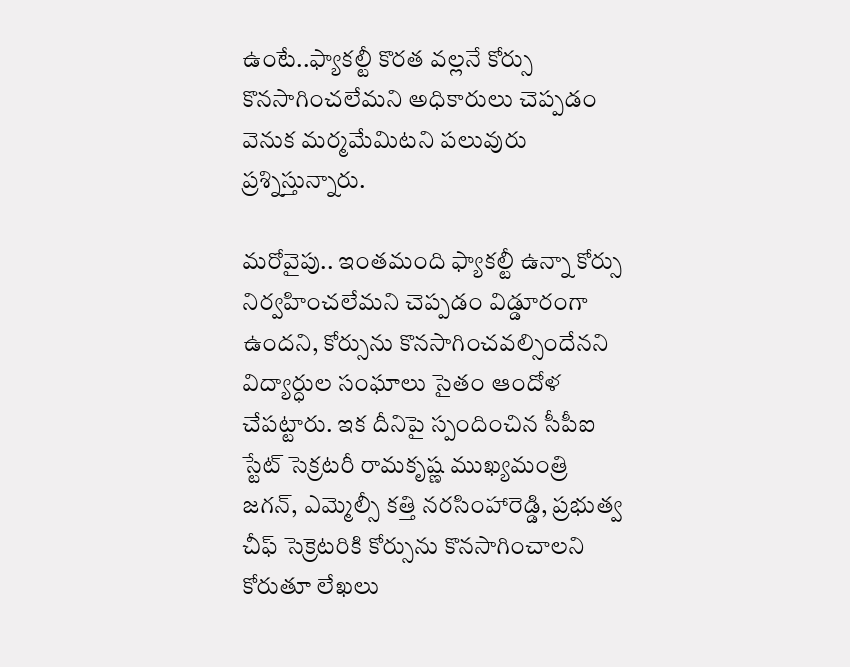ఉంటే..ఫ్యాకల్టీ కొరత వల్లనే కోర్సు కొనసాగించలేమని అధికారులు చెప్పడం వెనుక మర్మమేమిటని పలువురు ప్రశ్నిస్తున్నారు.

మరోవైపు.. ఇంతమంది ఫ్యాకల్టీ ఉన్నా కోర్సు నిర్వహించలేమని చెప్పడం విడ్డూరంగా ఉందని, కోర్సును కొనసాగించవల్సిందేనని విద్యార్ధుల సంఘాలు సైతం ఆందోళ చేపట్టారు. ఇక దీనిపై స్పందించిన సీపీఐ స్టేట్‌ సెక్రటరీ రామకృష్ణ ముఖ్యమంత్రి జగన్, ఎమ్మెల్సీ కత్తి నరసింహారెడ్డి, ప్రభుత్వ చీఫ్‌ సెక్రెటరికి కోర్సును కొనసాగించాలని కోరుతూ లేఖలు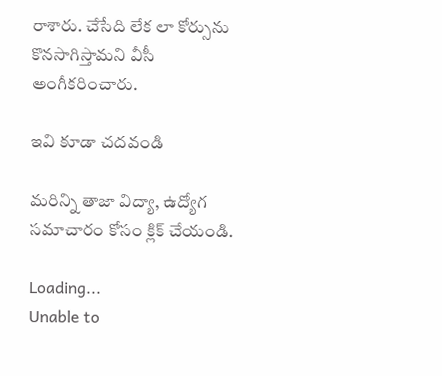రాశారు. చేసేది లేక లా కోర్సును కొనసాగిస్తామని వీసీ అంగీకరించారు.

ఇవి కూడా చదవండి

మరిన్ని తాజా విద్యా, ఉద్యోగ సమాచారం కోసం క్లిక్‌ చేయండి.

Loading...
Unable to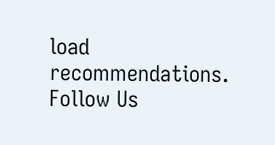load recommendations.
Follow Us